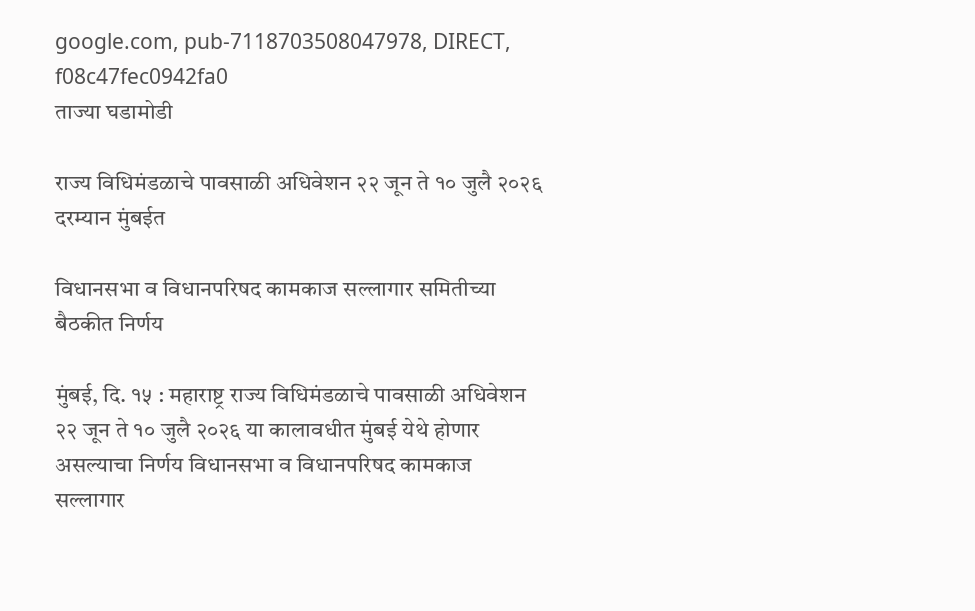google.com, pub-7118703508047978, DIRECT, f08c47fec0942fa0
ताज्या घडामोडी

राज्य विधिमंडळाचे पावसाळी अधिवेशन २२ जून ते १० जुलै २०२६ दरम्यान मुंबईत

विधानसभा व विधानपरिषद कामकाज सल्लागार समितीच्या बैठकीत निर्णय

मुंबई, दि. १५ : महाराष्ट्र राज्य विधिमंडळाचे पावसाळी अधिवेशन २२ जून ते १० जुलै २०२६ या कालावधीत मुंबई येथे होणार असल्याचा निर्णय विधानसभा व विधानपरिषद कामकाज सल्लागार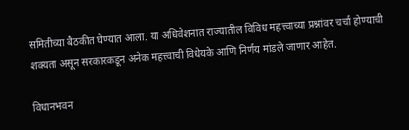समितीच्या बैठकीत घेण्यात आला. या अधिवेशनात राज्यातील विविध महत्त्वाच्या प्रश्नांवर चर्चा होण्याची शक्यता असून सरकारकडून अनेक महत्त्वाची विधेयके आणि निर्णय मांडले जाणार आहेत.

विधानभवन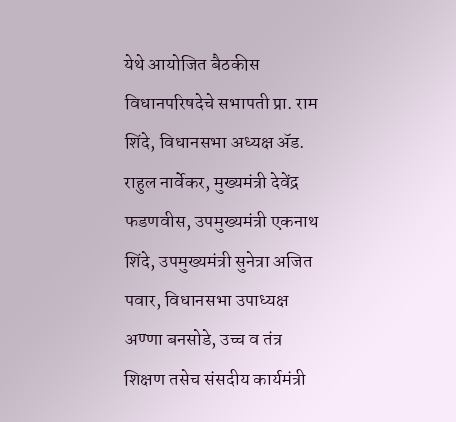येथे आयोजित बैठकीस विधानपरिषदेचे सभापती प्रा. राम शिंदे, विधानसभा अध्यक्ष ॲड. राहुल नार्वेकर, मुख्यमंत्री देवेंद्र फडणवीस, उपमुख्यमंत्री एकनाथ शिंदे, उपमुख्यमंत्री सुनेत्रा अजित पवार, विधानसभा उपाध्यक्ष अण्णा बनसोडे, उच्च व तंत्र शिक्षण तसेच संसदीय कार्यमंत्री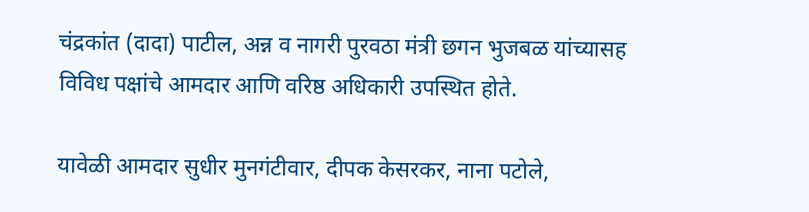चंद्रकांत (दादा) पाटील, अन्न व नागरी पुरवठा मंत्री छगन भुजबळ यांच्यासह विविध पक्षांचे आमदार आणि वरिष्ठ अधिकारी उपस्थित होते.

यावेळी आमदार सुधीर मुनगंटीवार, दीपक केसरकर, नाना पटोले,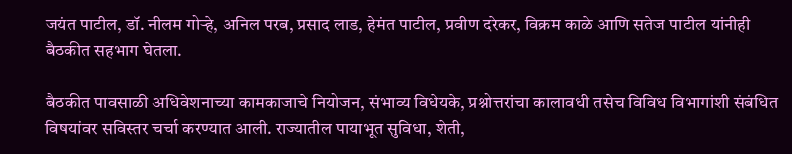जयंत पाटील, डॉ. नीलम गोऱ्हे, अनिल परब, प्रसाद लाड, हेमंत पाटील, प्रवीण दरेकर, विक्रम काळे आणि सतेज पाटील यांनीही बैठकीत सहभाग घेतला.

बैठकीत पावसाळी अधिवेशनाच्या कामकाजाचे नियोजन, संभाव्य विधेयके, प्रश्नोत्तरांचा कालावधी तसेच विविध विभागांशी संबंधित विषयांवर सविस्तर चर्चा करण्यात आली. राज्यातील पायाभूत सुविधा, शेती,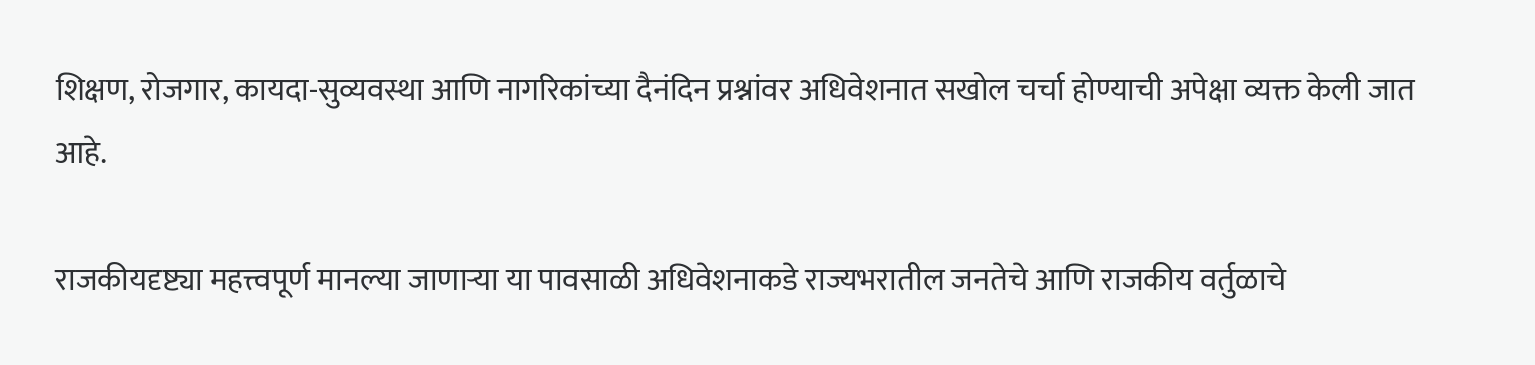शिक्षण, रोजगार, कायदा-सुव्यवस्था आणि नागरिकांच्या दैनंदिन प्रश्नांवर अधिवेशनात सखोल चर्चा होण्याची अपेक्षा व्यक्त केली जात आहे.

राजकीयदृष्ट्या महत्त्वपूर्ण मानल्या जाणाऱ्या या पावसाळी अधिवेशनाकडे राज्यभरातील जनतेचे आणि राजकीय वर्तुळाचे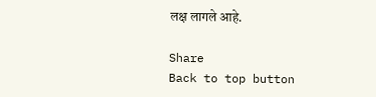लक्ष लागले आहे.

Share
Back to top button